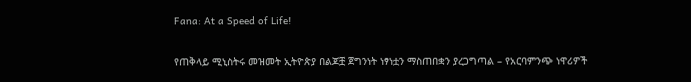Fana: At a Speed of Life!

የጠቅላይ ሚኒስትሩ መዝመት ኢትዮጵያ በልጆቿ ጀግንነት ነፃነቷን ማስጠበቋን ያረጋግጣል – የአርባምንጭ ነዋሪዎች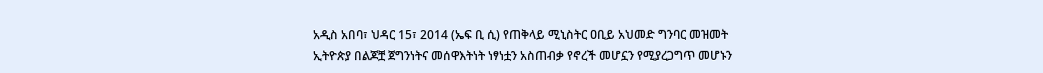አዲስ አበባ፣ ህዳር 15፣ 2014 (ኤፍ ቢ ሲ) የጠቅላይ ሚኒስትር ዐቢይ አህመድ ግንባር መዝመት ኢትዮጵያ በልጆቿ ጀግንነትና መሰዋእትነት ነፃነቷን አስጠብቃ የኖረች መሆኗን የሚያረጋግጥ መሆኑን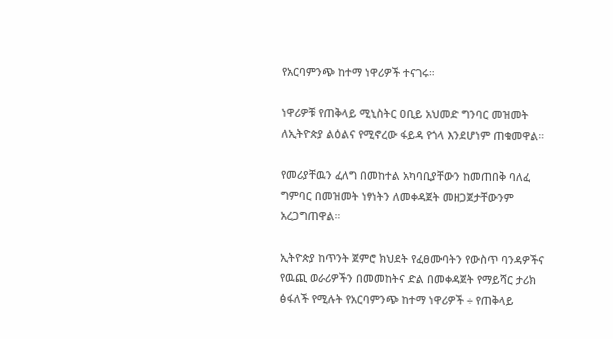የአርባምንጭ ከተማ ነዋሪዎች ተናገሩ።

ነዋሪዎቹ የጠቅላይ ሚኒስትር ዐቢይ አህመድ ግንባር መዝመት ለኢትዮጵያ ልዕልና የሚኖረው ፋይዳ የጎላ እንደሆነም ጠቁመዋል።

የመሪያቸዉን ፈለግ በመከተል አካባቢያቸውን ከመጠበቅ ባለፈ ግምባር በመዝመት ነፃነትን ለመቀዳጀት መዘጋጀታቸውንም አረጋግጠዋል።

ኢትዮጵያ ከጥንት ጀምሮ ክህደት የፈፀሙባትን የውስጥ ባንዳዎችና የዉጪ ወራሪዎችን በመመከትና ድል በመቀዳጀት የማይሻር ታሪክ ፅፋለች የሚሉት የአርባምንጭ ከተማ ነዋሪዎች ÷ የጠቅላይ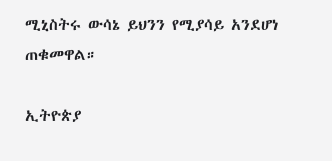ሚኒስትሩ ውሳኔ ይህንን የሚያሳይ አንደሆነ ጠቁመዋል።

ኢትዮጵያ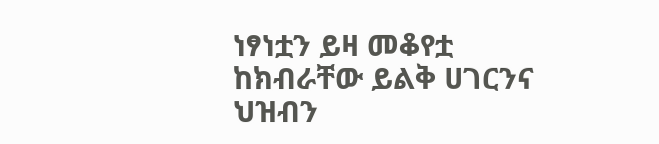ነፃነቷን ይዛ መቆየቷ ከክብራቸው ይልቅ ሀገርንና ህዝብን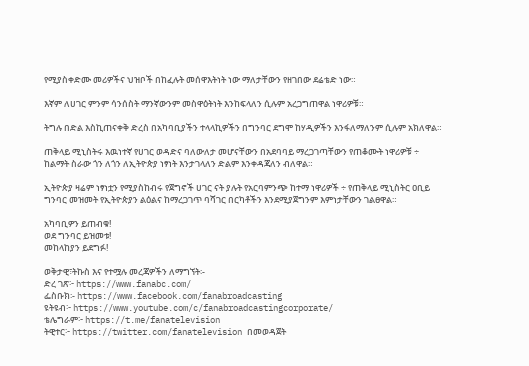የሚያስቀድሙ መሪዎችና ህዝቦች በከፈሉት መሰዋእትነት ነው ማለታቸውን የዘገበው ደሬቴድ ነው።

እኛም ለሀገር ምንም ሳንሰስት ማንኛውንም መስዋዕትነት እንከፍላለን ሲሉም አረጋግጠዋል ነዋሪዎቹ።

ትግሉ በድል እስኪጠናቀቅ ድረስ በአካባቢያችን ተላላኪዎችን በግንባር ደግሞ ከሃዲዎችን እንፋለማለንም ሲሉም አክለዋል።

ጠቅላይ ሚኒስትሩ እዉነተኛ የሀገር ወዳድና ባለውለታ መሆናቸውን በአደባባይ ማረጋገጣቸውን የጠቆሙት ነዋሪዎቹ ÷ ከልማት ስራው ጎን ለጎን ለኢትዮጵያ ነፃነት እንታገላለን ድልም እንቀዳጃለን ብለዋል።

ኢትዮጵያ ዛሬም ነፃነቷን የሚያስከብሩ የጀግኖች ሀገር ናት ያሉት የአርባምንጭ ከተማ ነዋሪዎች ÷ የጠቅላይ ሚኒስትር ዐቢይ ግንባር መዝመት የኢትዮጵያን ልዕልና ከማረጋገጥ ባሻገር በርካቶችን እንደሚያጀግንም እምነታቸውን ገልፀዋል።

አካባቢዎን ይጠብቁ!
ወደ ግንባር ይዝመቱ!
መከላከያን ይደግፉ!

ወቅታዊ፣ትኩስ እና የተሟሉ መረጃዎችን ለማግኘት፡-
ድረ ገጽ፦ https://www.fanabc.com/
ፌስቡክ፡- https://www.facebook.com/fanabroadcasting
ዩትዩብ፦ https://www.youtube.com/c/fanabroadcastingcorporate/
ቴሌግራም፦ https://t.me/fanatelevision
ትዊተር፦ https://twitter.com/fanatelevision በመወዳጀት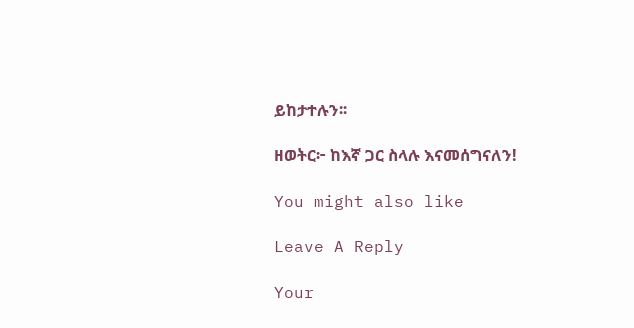ይከታተሉን፡፡

ዘወትር፦ ከእኛ ጋር ስላሉ እናመሰግናለን!

You might also like

Leave A Reply

Your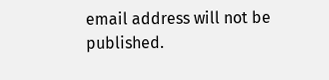email address will not be published.